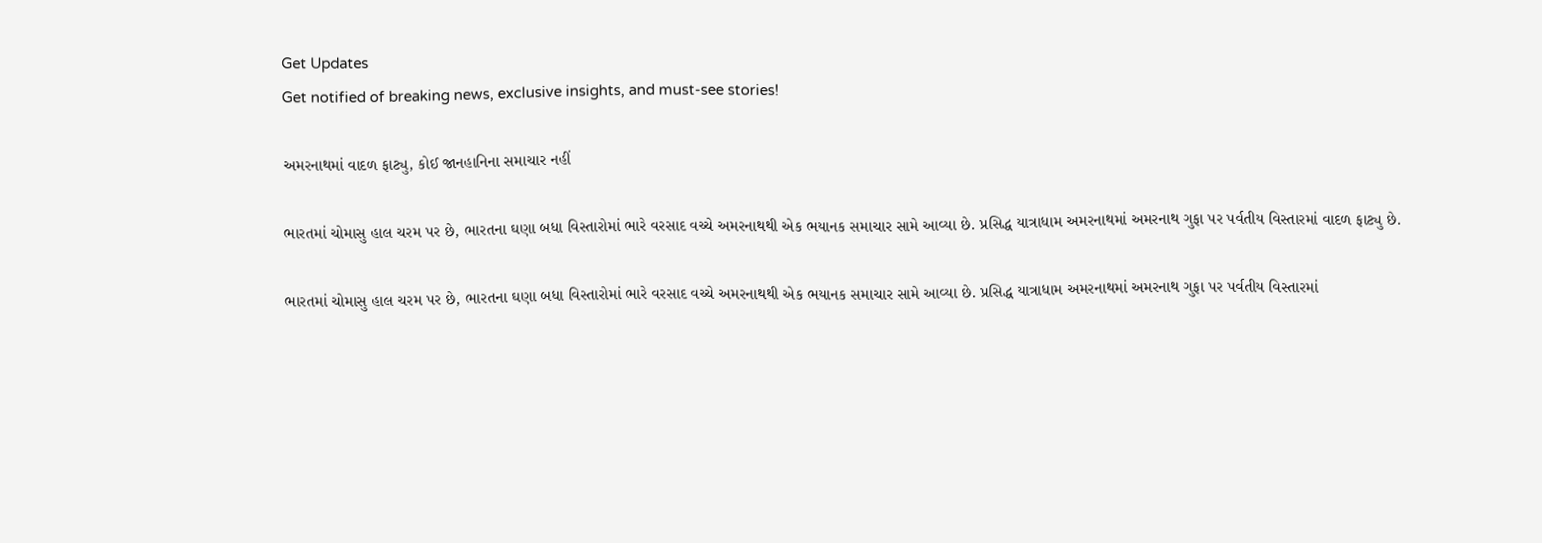Get Updates
Get notified of breaking news, exclusive insights, and must-see stories!

અમરનાથમાં વાદળ ફાટ્યુ, કોઈ જાનહાનિના સમાચાર નહીં

ભારતમાં ચોમાસુ હાલ ચરમ પર છે, ભારતના ઘણા બધા વિસ્તારોમાં ભારે વરસાદ વચ્ચે અમરનાથથી એક ભયાનક સમાચાર સામે આવ્યા છે. પ્રસિદ્ધ યાત્રાધામ અમરનાથમાં અમરનાથ ગુફા પર પર્વતીય વિસ્તારમાં વાદળ ફાટ્યુ છે.

ભારતમાં ચોમાસુ હાલ ચરમ પર છે, ભારતના ઘણા બધા વિસ્તારોમાં ભારે વરસાદ વચ્ચે અમરનાથથી એક ભયાનક સમાચાર સામે આવ્યા છે. પ્રસિદ્ધ યાત્રાધામ અમરનાથમાં અમરનાથ ગુફા પર પર્વતીય વિસ્તારમાં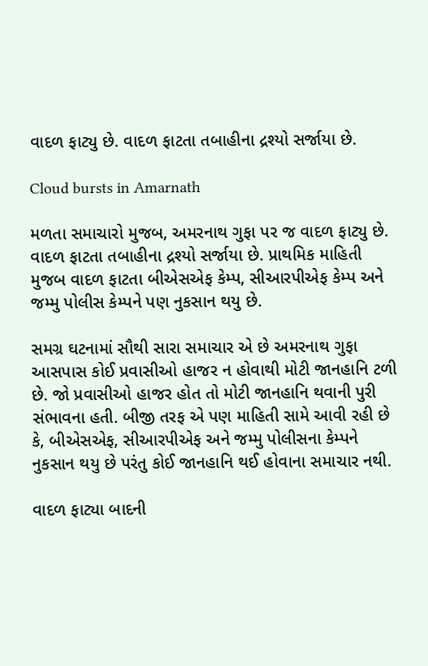વાદળ ફાટ્યુ છે. વાદળ ફાટતા તબાહીના દ્રશ્યો સર્જાયા છે.

Cloud bursts in Amarnath

મળતા સમાચારો મુજબ, અમરનાથ ગુફા પર જ વાદળ ફાટ્યુ છે. વાદળ ફાટતા તબાહીના દ્રશ્યો સર્જાયા છે. પ્રાથમિક માહિતી મુજબ વાદળ ફાટતા બીએસએફ કેમ્પ, સીઆરપીએફ કેમ્પ અને જમ્મુ પોલીસ કેમ્પને પણ નુકસાન થયુ છે.

સમગ્ર ઘટનામાં સૌથી સારા સમાચાર એ છે અમરનાથ ગુફા આસપાસ કોઈ પ્રવાસીઓ હાજર ન હોવાથી મોટી જાનહાનિ ટળી છે. જો પ્રવાસીઓ હાજર હોત તો મોટી જાનહાનિ થવાની પુરી સંભાવના હતી. બીજી તરફ એ પણ માહિતી સામે આવી રહી છે કે, બીએસએફ, સીઆરપીએફ અને જમ્મુ પોલીસના કેમ્પને નુકસાન થયુ છે પરંતુ કોઈ જાનહાનિ થઈ હોવાના સમાચાર નથી.

વાદળ ફાટ્યા બાદની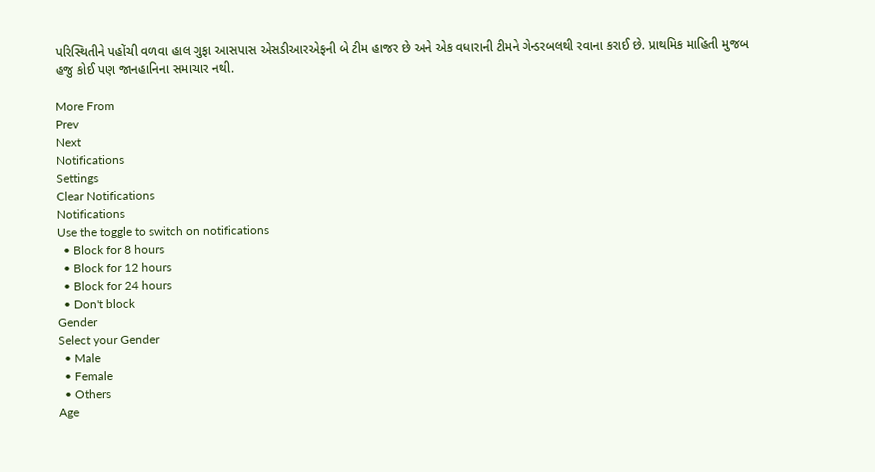પરિસ્થિતીને પહોંચી વળવા હાલ ગુફા આસપાસ એસડીઆરએફની બે ટીમ હાજર છે અને એક વધારાની ટીમને ગેન્ડરબલથી રવાના કરાઈ છે. પ્રાથમિક માહિતી મુજબ હજુ કોઈ પણ જાનહાનિના સમાચાર નથી.

More From
Prev
Next
Notifications
Settings
Clear Notifications
Notifications
Use the toggle to switch on notifications
  • Block for 8 hours
  • Block for 12 hours
  • Block for 24 hours
  • Don't block
Gender
Select your Gender
  • Male
  • Female
  • Others
Age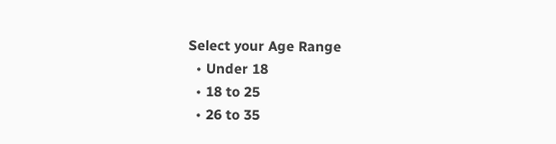Select your Age Range
  • Under 18
  • 18 to 25
  • 26 to 35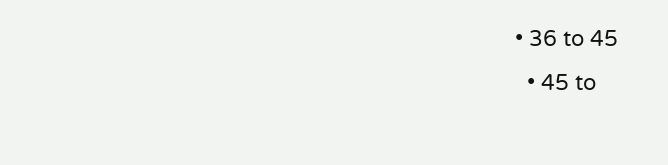• 36 to 45
  • 45 to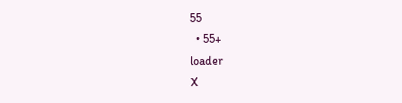55
  • 55+
loader
X